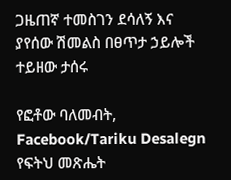ጋዜጠኛ ተመስገን ደሳለኝ እና ያየሰው ሽመልስ በፀጥታ ኃይሎች ተይዘው ታሰሩ

የፎቶው ባለመብት, Facebook/Tariku Desalegn
የፍትህ መጽሔት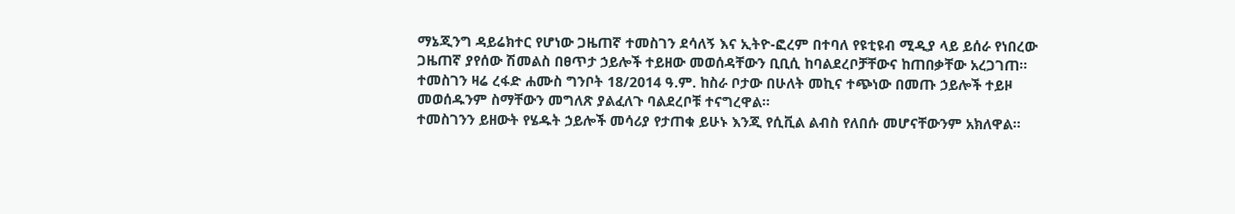ማኔጂንግ ዳይሬክተር የሆነው ጋዜጠኛ ተመስገን ደሳለኝ እና ኢትዮ-ፎረም በተባለ የዩቲዩብ ሚዲያ ላይ ይሰራ የነበረው ጋዜጠኛ ያየሰው ሽመልስ በፀጥታ ኃይሎች ተይዘው መወሰዳቸውን ቢቢሲ ከባልደረቦቻቸውና ከጠበቃቸው አረጋገጠ።
ተመስገን ዛሬ ረፋድ ሐሙስ ግንቦት 18/2014 ዓ.ም. ከስራ ቦታው በሁለት መኪና ተጭነው በመጡ ኃይሎች ተይዞ መወሰዱንም ስማቸውን መግለጽ ያልፈለጉ ባልደረቦቹ ተናግረዋል።
ተመስገንን ይዘውት የሄዱት ኃይሎች መሳሪያ የታጠቁ ይሁኑ እንጂ የሲቪል ልብስ የለበሱ መሆናቸውንም አክለዋል።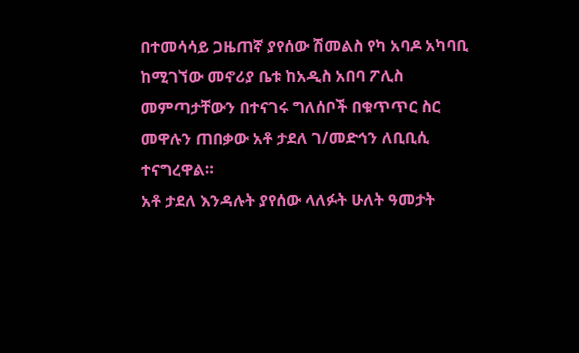በተመሳሳይ ጋዜጠኛ ያየሰው ሽመልስ የካ አባዶ አካባቢ ከሚገኘው መኖሪያ ቤቱ ከአዲስ አበባ ፖሊስ መምጣታቸውን በተናገሩ ግለሰቦች በቁጥጥር ስር መዋሉን ጠበቃው አቶ ታደለ ገ/መድኅን ለቢቢሲ ተናግረዋል።
አቶ ታደለ እንዳሉት ያየሰው ላለፉት ሁለት ዓመታት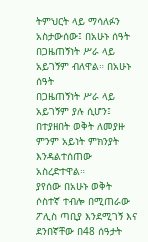ትምህርት ላይ ማሳለፉን አስታውሰው፤ በአሁኑ ሰዓት በጋዜጠኝነት ሥራ ላይ አይገኝም ብለዋል። በአሁኑ ሰዓት
በጋዜጠኝነት ሥራ ላይ አይገኝም ያሉ ሲሆን፤ በተያዘበት ወቅት ለመያዙ ምንም አይነት ምክንያት እንዳልተሰጠው አስረድተዋል።
ያየሰው በአሁኑ ወቅት ሶስተኛ ተብሎ በሚጠራው ፖሊስ ጣቢያ እንደሚገኝ እና ደንበኛቸው በ48 ሰዓታት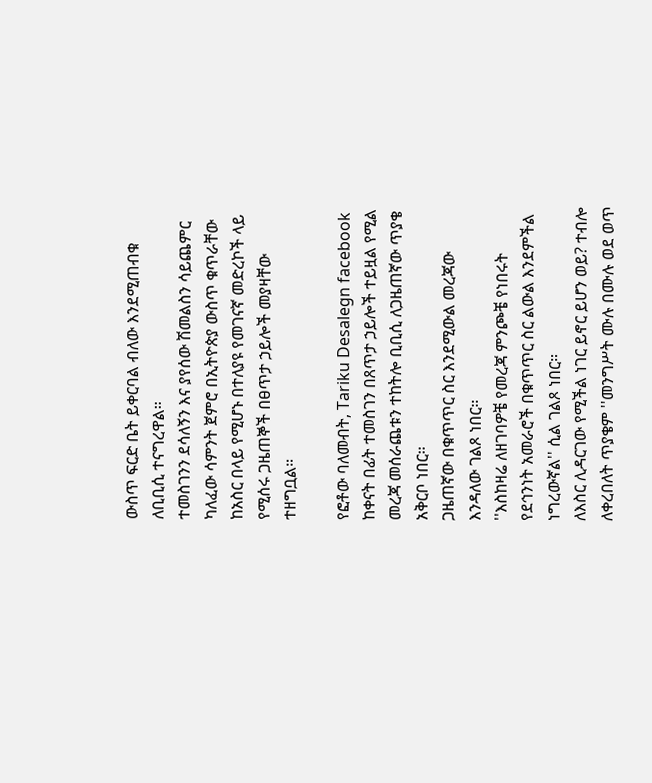ውስጥ ፍርድ ቤት ይቀርባል ብለው እንደሚጠብቁ ለቢቢሲ ተናግረዋል።
ተመስገንን ደሳለኝን እና ያየሰው ሽመልስን ሳይጨምር ካለፈው ሳምንት ጀምሮ በኢትዮጵያ ውስጥ ቁጥራቸው ከአስር በላይ የሚሆኑ በተለያዩ የመገናኛ መድረኮች ላይ የሚሰሩ ጋዜጠኞች በፀጥታ ኃይሎች መያዛቸው ተዘግቧል።

የፎቶው ባለመብት, Tariku Desalegn facebook
ከቀናት በፊት ተመስገን በጸጥታ ኃይሎች ተይዟል የሚል መረጃ መሰራጨቱን ተከትሎ ቢቢሲ ለጋዜጠኛው ጥያቄ አቅርቦ ነበር።
ጋዜጠኛው በቁጥጥር ስር እንደሚውል መረጃው እንዳለው ገልጾ ነበር።
''እስከዛሬ ለዘገባዎቼ የመረጃ ምንጮቼ የነበሩት የደኅንነት አመራሮች በቁጥጥር ስር ልውል እንደምችል ነግረውኛል'' ሲል ገልጾ ነበር።
ለእስር ሊዳርገው የሚችል ነገር ይኖር ይሆን ወይ? ተብሎ ለቀረበለት ጥያቄም ''መንግሥት ሙሉ በሙሉ ወደ ወጥ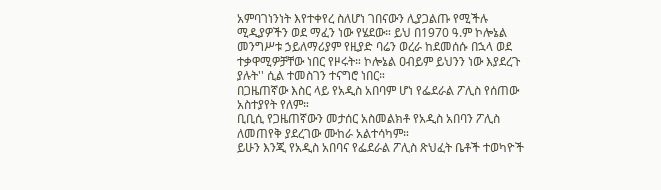አምባገነንነት እየተቀየረ ስለሆነ ገበናውን ሊያጋልጡ የሚችሉ ሚዲያዎችን ወደ ማፈን ነው የሄደው። ይህ በ1970 ዓ.ም ኮሎኔል መንግሥቱ ኃይለማሪያም የዚያድ ባሬን ወረራ ከደመሰሱ በኋላ ወደ ተቃዋሚዎቻቸው ነበር የዞሩት። ኮሎኔል ዐብይም ይህንን ነው እያደረጉ ያሉት'' ሲል ተመስገን ተናግሮ ነበር።
በጋዜጠኛው እስር ላይ የአዲስ አበባም ሆነ የፌደራል ፖሊስ የሰጠው አስተያየት የለም።
ቢቢሲ የጋዜጠኛውን መታሰር አስመልክቶ የአዲስ አበባን ፖሊስ ለመጠየቅ ያደረገው ሙከራ አልተሳካም።
ይሁን እንጂ የአዲስ አበባና የፌደራል ፖሊስ ጽህፈት ቤቶች ተወካዮች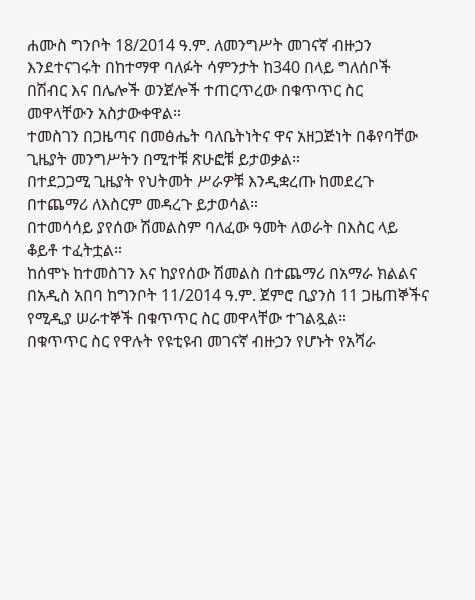ሐሙስ ግንቦት 18/2014 ዓ.ም. ለመንግሥት መገናኛ ብዙኃን እንደተናገሩት በከተማዋ ባለፉት ሳምንታት ከ340 በላይ ግለሰቦች በሽብር እና በሌሎች ወንጀሎች ተጠርጥረው በቁጥጥር ስር መዋላቸውን አስታውቀዋል።
ተመስገን በጋዜጣና በመፅሔት ባለቤትነትና ዋና አዘጋጅነት በቆየባቸው ጊዜያት መንግሥትን በሚተቹ ጽሁፎቹ ይታወቃል።
በተደጋጋሚ ጊዜያት የህትመት ሥራዎቹ እንዲቋረጡ ከመደረጉ በተጨማሪ ለእስርም መዳረጉ ይታወሳል።
በተመሳሳይ ያየሰው ሽመልስም ባለፈው ዓመት ለወራት በእስር ላይ ቆይቶ ተፈትቷል።
ከሰሞኑ ከተመስገን እና ከያየሰው ሽመልስ በተጨማሪ በአማራ ክልልና በአዲስ አበባ ከግንቦት 11/2014 ዓ.ም. ጀምሮ ቢያንስ 11 ጋዜጠኞችና የሚዲያ ሠራተኞች በቁጥጥር ስር መዋላቸው ተገልጿል።
በቁጥጥር ስር የዋሉት የዩቲዩብ መገናኛ ብዙኃን የሆኑት የአሻራ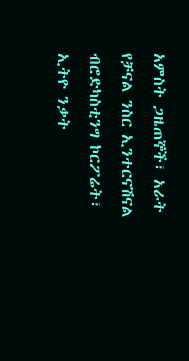አምስት ጋዜጠኞች፣ አራት የቻናል ንስር ኢንተርናሽናል ብሮድካስቲንግ ኮርፖሬት፣ ኢትዮ ንቃት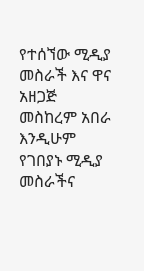የተሰኘው ሚዲያ መስራች እና ዋና አዘጋጅ መስከረም አበራ እንዲሁም የገበያኑ ሚዲያ መስራችና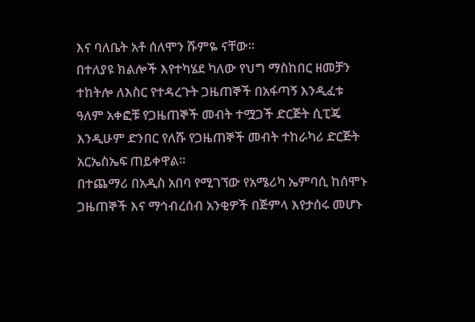እና ባለቤት አቶ ሰለሞን ሹምዬ ናቸው።
በተለያዩ ክልሎች እየተካሄደ ካለው የህግ ማስከበር ዘመቻን ተከትሎ ለእስር የተዳረጉት ጋዜጠኞች በአፋጣኝ እንዲፈቱ ዓለም አቀፎቹ የጋዜጠኞች መብት ተሟጋች ድርጅት ሲፒጄ እንዲሁም ድንበር የለሹ የጋዜጠኞች መብት ተከራካሪ ድርጅት አርኤስኤፍ ጠይቀዋል።
በተጨማሪ በአዲስ አበባ የሚገኘው የአሜሪካ ኤምባሲ ከሰሞኑ ጋዜጠኞች እና ማኅብረሰብ አንቂዎች በጅምላ እየታሰሩ መሆኑ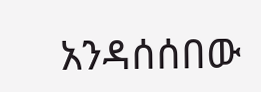አንዳሰሰበው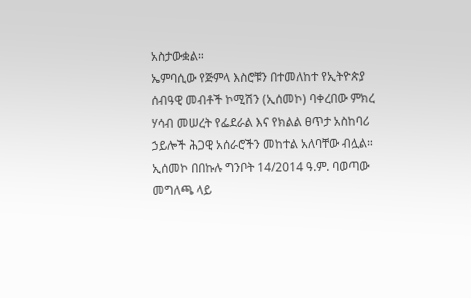አስታውቋል።
ኤምባሲው የጅምላ እስሮቹን በተመለከተ የኢትዮጵያ ሰብዓዊ መብቶች ኮሚሽን (ኢሰመኮ) ባቀረበው ምክረ ሃሳብ መሠረት የፌደራል እና የክልል ፀጥታ አስከባሪ ኃይሎች ሕጋዊ አሰራሮችን መከተል አለባቸው ብሏል።
ኢሰመኮ በበኩሉ ግንቦት 14/2014 ዓ.ም. ባወጣው መግለጫ ላይ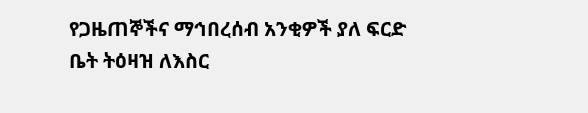የጋዜጠኞችና ማኅበረሰብ አንቂዎች ያለ ፍርድ ቤት ትዕዛዝ ለእስር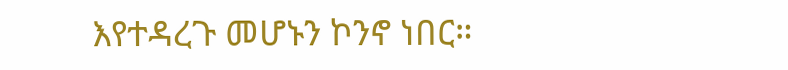እየተዳረጉ መሆኑን ኮንኖ ነበር።